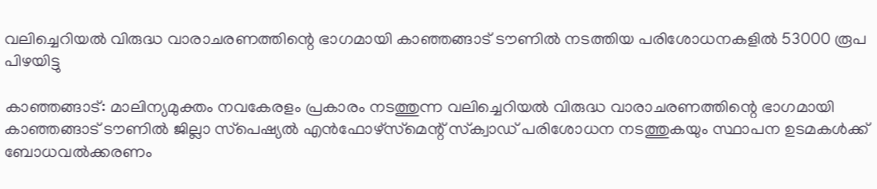വലിച്ചെറിയല്‍ വിരുദ്ധ വാരാചരണത്തിന്റെ ഭാഗമായി കാഞ്ഞങ്ങാട് ടൗണില്‍ നടത്തിയ പരിശോധനകളില്‍ 53000 രൂപ പിഴയിട്ടു

കാഞ്ഞങ്ങാട്: മാലിന്യമുക്തം നവകേരളം പ്രകാരം നടത്തുന്ന വലിച്ചെറിയല്‍ വിരുദ്ധ വാരാചരണത്തിന്റെ ഭാഗമായി കാഞ്ഞങ്ങാട് ടൗണില്‍ ജില്ലാ സ്‌പെഷ്യല്‍ എന്‍ഫോഴ്‌സ്‌മെന്റ് സ്‌ക്വാഡ് പരിശോധന നടത്തുകയും സ്ഥാപന ഉടമകള്‍ക്ക് ബോധവല്‍ക്കരണം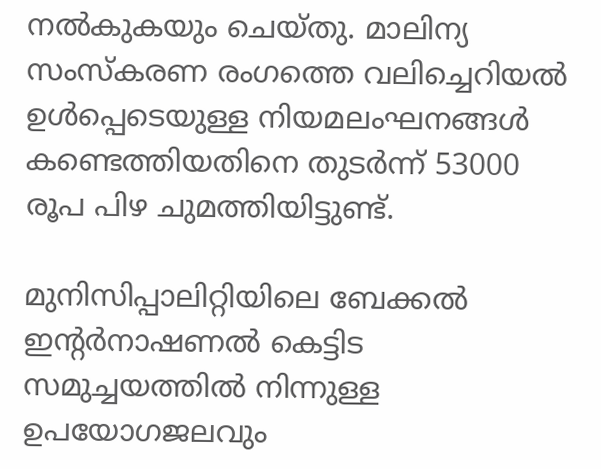നല്‍കുകയും ചെയ്തു. മാലിന്യ സംസ്‌കരണ രംഗത്തെ വലിച്ചെറിയല്‍ ഉള്‍പ്പെടെയുള്ള നിയമലംഘനങ്ങള്‍ കണ്ടെത്തിയതിനെ തുടര്‍ന്ന് 53000 രൂപ പിഴ ചുമത്തിയിട്ടുണ്ട്.

മുനിസിപ്പാലിറ്റിയിലെ ബേക്കല്‍ ഇന്റര്‍നാഷണല്‍ കെട്ടിട സമുച്ചയത്തില്‍ നിന്നുള്ള ഉപയോഗജലവും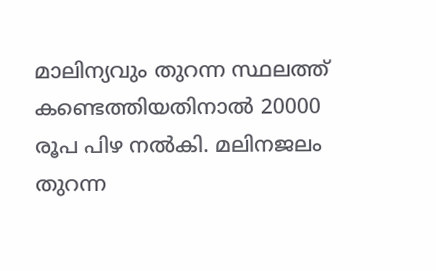മാലിന്യവും തുറന്ന സ്ഥലത്ത് കണ്ടെത്തിയതിനാല്‍ 20000 രൂപ പിഴ നല്‍കി. മലിനജലം തുറന്ന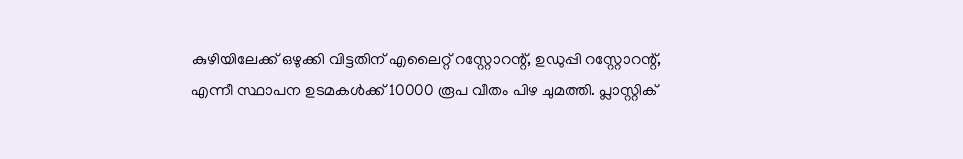കുഴിയിലേക്ക് ഒഴുക്കി വിട്ടതിന് എലൈറ്റ് റസ്റ്റോറന്റ്, ഉഡുപ്പി റസ്റ്റോറന്റ്, എന്നീ സ്ഥാപന ഉടമകള്‍ക്ക് 10000 രൂപ വീതം പിഴ ചുമത്തി. പ്ലാസ്റ്റിക്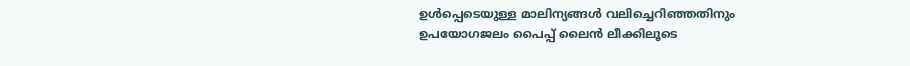ഉള്‍പ്പെടെയുള്ള മാലിന്യങ്ങള്‍ വലിച്ചെറിഞ്ഞതിനും ഉപയോഗജലം പൈപ്പ് ലൈന്‍ ലീക്കിലൂടെ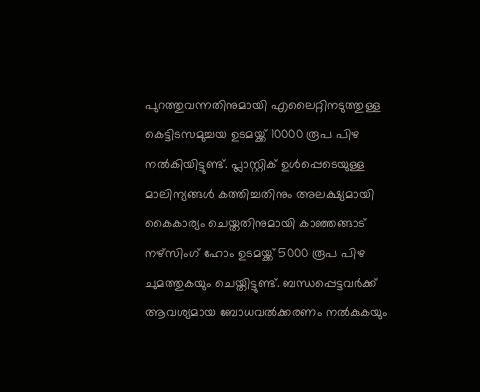പുറത്തുവന്നതിനുമായി എലൈറ്റിനടുത്തുള്ള കെട്ടിടസമുച്ചയ ഉടമയ്ക്ക് 10000 രൂപ പിഴ നല്‍കിയിട്ടുണ്ട്. പ്ലാസ്റ്റിക് ഉള്‍പ്പെടെയുള്ള മാലിന്യങ്ങള്‍ കത്തിച്ചതിനും അലക്ഷ്യമായി കൈകാര്യം ചെയ്തതിനുമായി കാഞ്ഞങ്ങാട് നഴ്‌സിംഗ് ഹോം ഉടമയ്ക്ക് 5000 രൂപ പിഴ ചുമത്തുകയും ചെയ്തിട്ടുണ്ട്. ബന്ധപ്പെട്ടവര്‍ക്ക് ആവശ്യമായ ബോധവല്‍ക്കരണം നല്‍കുകയും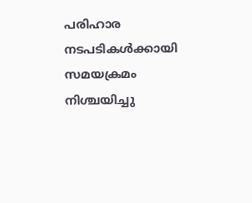പരിഹാര നടപടികള്‍ക്കായി സമയക്രമം നിശ്ചയിച്ചു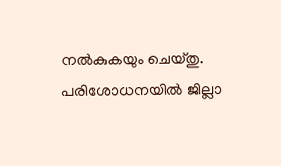നല്‍കുകയും ചെയ്തു. പരിശോധനയില്‍ ജില്ലാ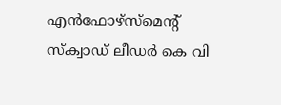എന്‍ഫോഴ്‌സ്‌മെന്റ് സ്‌ക്വാഡ് ലീഡര്‍ കെ വി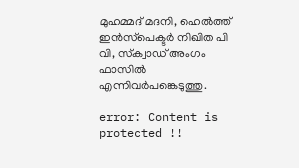മുഹമ്മദ് മദനി, ഹെല്‍ത്ത് ഇന്‍സ്‌പെക്ടര്‍ നിഖിത പി വി, സ്‌ക്വാഡ് അംഗം ഫാസില്‍ എന്നിവര്‍പങ്കെടുത്തു.

error: Content is protected !!